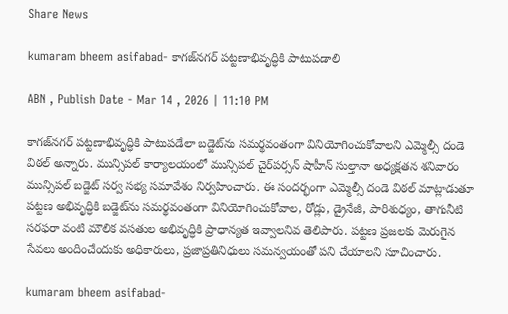Share News

kumaram bheem asifabad- కాగజ్‌నగర్‌ పట్టణాభివృద్ధికి పాటుపడాలి

ABN , Publish Date - Mar 14 , 2026 | 11:10 PM

కాగజ్‌నగర్‌ పట్టణాభివృద్ధికి పాటుపడేలా బడ్జెట్‌ను సమర్థవంతంగా వినియోగించుకోవాలని ఎమ్మెల్సీ దండె విఠల్‌ అన్నారు. మున్సిపల్‌ కార్యాలయంలో మున్సిపల్‌ చైర్‌పర్సన్‌ షాహీన్‌ సుల్తానా అధ్యక్షతన శనివారం మున్సిపల్‌ బడ్జెట్‌ సర్వ సభ్య సమావేశం నిర్వహించారు. ఈ సందర్భంగా ఎమ్మెల్సీ దండె విఠల్‌ మాట్లాడుతూ పట్టణ అభివృద్ధికి బడ్జెట్‌ను సమర్థవంతంగా వినియోగించుకోవాల, రోడ్లు, డ్రైనేజీ, పారిశుధ్యం, తాగునీటి సరఫరా వంటి మౌలిక వసతుల అభివృద్ధికి ప్రాధాన్యత ఇవ్వాలనివ తెలిపారు. పట్టణ ప్రజలకు మెరుగైన సేవలు అందించేందుకు అధికారులు, ప్రజాప్రతినిధులు సమన్వయంతో పని చేయాలని సూచించారు.

kumaram bheem asifabad-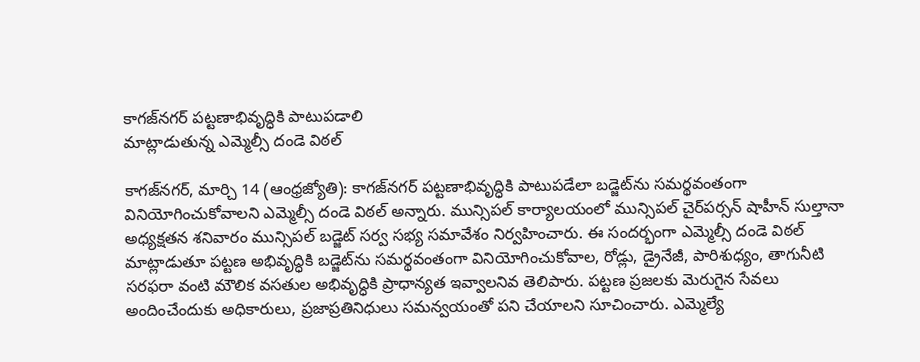కాగజ్‌నగర్‌ పట్టణాభివృద్ధికి పాటుపడాలి
మాట్లాడుతున్న ఎమ్మెల్సీ దండె విఠల్‌

కాగజ్‌నగర్‌, మార్చి 14 (ఆంధ్రజ్యోతి): కాగజ్‌నగర్‌ పట్టణాభివృద్ధికి పాటుపడేలా బడ్జెట్‌ను సమర్థవంతంగా వినియోగించుకోవాలని ఎమ్మెల్సీ దండె విఠల్‌ అన్నారు. మున్సిపల్‌ కార్యాలయంలో మున్సిపల్‌ చైర్‌పర్సన్‌ షాహీన్‌ సుల్తానా అధ్యక్షతన శనివారం మున్సిపల్‌ బడ్జెట్‌ సర్వ సభ్య సమావేశం నిర్వహించారు. ఈ సందర్భంగా ఎమ్మెల్సీ దండె విఠల్‌ మాట్లాడుతూ పట్టణ అభివృద్ధికి బడ్జెట్‌ను సమర్థవంతంగా వినియోగించుకోవాల, రోడ్లు, డ్రైనేజీ, పారిశుధ్యం, తాగునీటి సరఫరా వంటి మౌలిక వసతుల అభివృద్ధికి ప్రాధాన్యత ఇవ్వాలనివ తెలిపారు. పట్టణ ప్రజలకు మెరుగైన సేవలు అందించేందుకు అధికారులు, ప్రజాప్రతినిధులు సమన్వయంతో పని చేయాలని సూచించారు. ఎమ్మెల్యే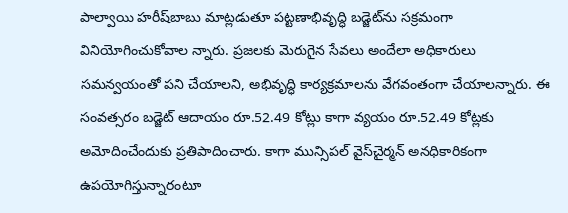పాల్వాయి హరీష్‌బాబు మాట్లడుతూ పట్టణాభివృద్ధి బడ్జెట్‌ను సక్రమంగా వినియోగించుకోవాల న్నారు. ప్రజలకు మెరుగైన సేవలు అందేలా అధికారులు సమన్వయంతో పని చేయాలని, అభివృద్ధి కార్యక్రమాలను వేగవంతంగా చేయాలన్నారు. ఈ సంవత్సరం బడ్జెట్‌ ఆదాయం రూ.52.49 కోట్లు కాగా వ్యయం రూ.52.49 కోట్లకు అమోదించేందుకు ప్రతిపాదించారు. కాగా మున్సిపల్‌ వైస్‌చైర్మన్‌ అనధికారికంగా ఉపయోగిస్తున్నారంటూ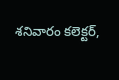శనివారం కలెక్టర్‌,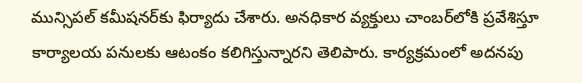మున్సిపల్‌ కమీషనర్‌కు ఫిర్యాదు చేశారు. అనధికార వ్యక్తులు చాంబర్‌లోకి ప్రవేశిస్తూ కార్యాలయ పనులకు ఆటంకం కలిగిస్తున్నారని తెలిపారు. కార్యక్రమంలో అదనపు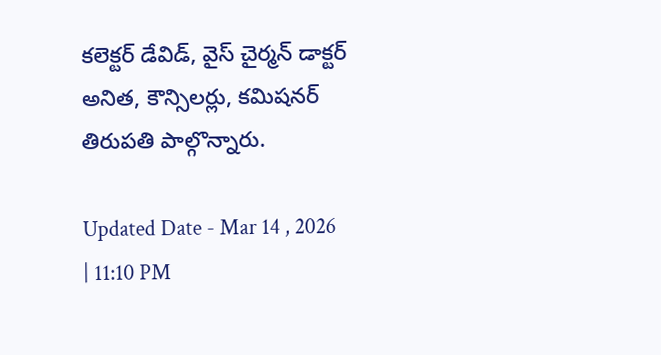కలెక్టర్‌ డేవిడ్‌, వైస్‌ చైర్మన్‌ డాక్టర్‌ అనిత, కౌన్సిలర్లు, కమిషనర్‌ తిరుపతి పాల్గొన్నారు.

Updated Date - Mar 14 , 2026 | 11:10 PM